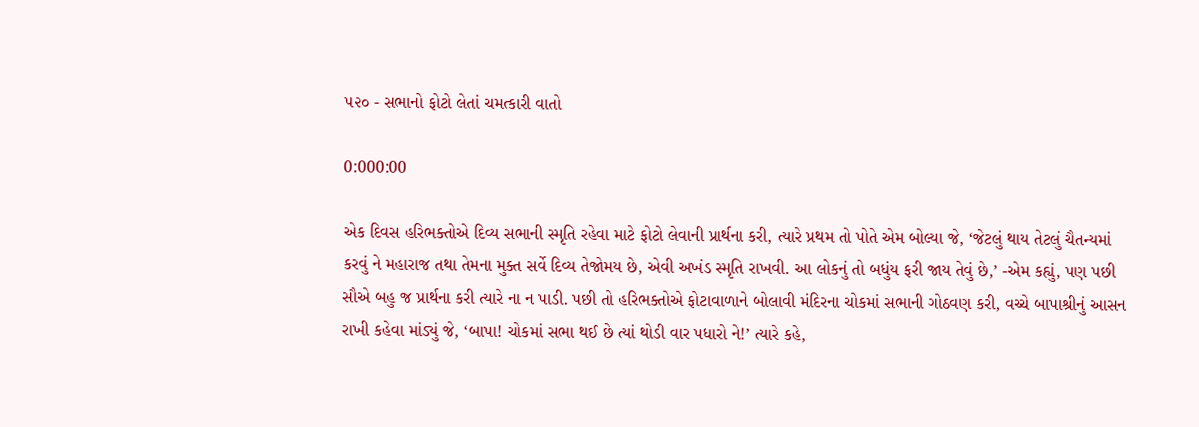૫૨૦ - સભાનો ફોટો લેતાં ચમત્કારી વાતો

0:000:00

એક દિવસ હરિભક્તોએ દિવ્ય સભાની સ્મૃતિ રહેવા માટે ફોટો લેવાની પ્રાર્થના કરી, ત્યારે પ્રથમ તો પોતે એમ બોલ્યા જે, ‘જેટલું થાય તેટલું ચૈતન્યમાં કરવું ને મહારાજ તથા તેમના મુક્ત સર્વે દિવ્ય તેજોમય છે, એવી અખંડ સ્મૃતિ રાખવી. આ લોકનું તો બધુંય ફરી જાય તેવું છે,’ -એમ કહ્યું, પણ પછી સૌએ બહુ જ પ્રાર્થના કરી ત્યારે ના ન પાડી. પછી તો હરિભક્તોએ ફોટાવાળાને બોલાવી મંદિરના ચોકમાં સભાની ગોઠવણ કરી, વચ્ચે બાપાશ્રીનું આસન રાખી કહેવા માંડ્યું જે, ‘બાપા! ચોકમાં સભા થઈ છે ત્યાં થોડી વાર પધારો ને!’ ત્યારે કહે,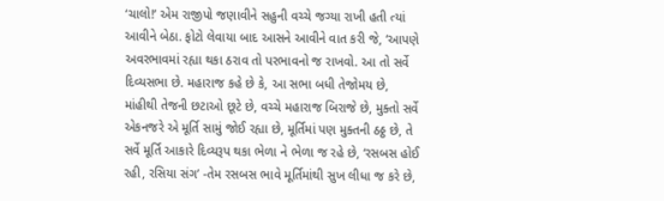‘ચાલો!’ એમ રાજીપો જણાવીને સહુની વચ્ચે જગ્યા રાખી હતી ત્યાં આવીને બેઠા. ફોટો લેવાયા બાદ આસને આવીને વાત કરી જે, ‘આપણે અવરભાવમાં રહ્યા થકા ઠરાવ તો પરભાવનો જ રાખવો. આ તો સર્વે દિવ્યસભા છે. મહારાજ કહે છે કે, આ સભા બધી તેજોમય છે, માંહીથી તેજની છટાઓ છૂટે છે, વચ્ચે મહારાજ બિરાજે છે, મુક્તો સર્વે એકનજરે એ મૂર્તિ સામું જોઈ રહ્યા છે, મૂર્તિમાં પણ મુક્તની ઠઠ્ઠ છે, તે સર્વે મૂર્તિ આકારે દિવ્યરૂપ થકા ભેળા ને ભેળા જ રહે છે, ‘રસબસ હોઈ રહી, રસિયા સંગ’ -તેમ રસબસ ભાવે મૂર્તિમાંથી સુખ લીધા જ કરે છે,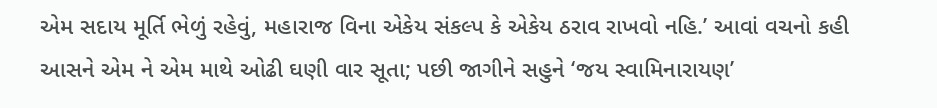એમ સદાય મૂર્તિ ભેળું રહેવું, મહારાજ વિના એકેય સંકલ્પ કે એકેય ઠરાવ રાખવો નહિ.’ આવાં વચનો કહી આસને એમ ને એમ માથે ઓઢી ઘણી વાર સૂતા; પછી જાગીને સહુને ‘જય સ્વામિનારાયણ’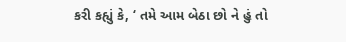કરી કહ્યું કે, ‘ તમે આમ બેઠા છો ને હું તો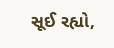સૂઈ રહ્યો,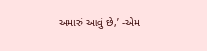અમારું આવું છે,’ -એમ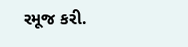રમૂજ કરી.